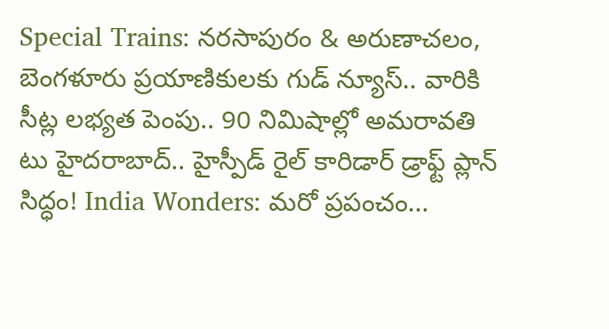Special Trains: నరసాపురం & అరుణాచలం, బెంగళూరు ప్రయాణికులకు గుడ్ న్యూస్.. వారికి సీట్ల లభ్యత పెంపు.. 90 నిమిషాల్లో అమరావతి టు హైదరాబాద్.. హైస్పీడ్ రైల్ కారిడార్ డ్రాఫ్ట్ ప్లాన్ సిద్ధం! India Wonders: మరో ప్రపంచం...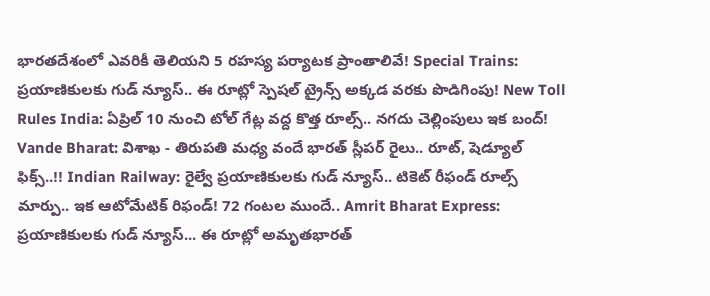భారతదేశంలో ఎవరికీ తెలియని 5 రహస్య పర్యాటక ప్రాంతాలివే! Special Trains: ప్రయాణికులకు గుడ్ న్యూస్.. ఈ రూట్లో స్పెషల్ ట్రైన్స్ అక్కడ వరకు పొడిగింపు! New Toll Rules India: ఏప్రిల్ 10 నుంచి టోల్ గేట్ల వద్ద కొత్త రూల్స్.. నగదు చెల్లింపులు ఇక బంద్! Vande Bharat: విశాఖ - తిరుపతి మధ్య వందే భారత్ స్లీపర్ రైలు.. రూట్, షెడ్యూల్ ఫిక్స్..!! Indian Railway: రైల్వే ప్రయాణికులకు గుడ్ న్యూస్.. టికెట్ రీఫండ్ రూల్స్ మార్పు.. ఇక ఆటోమేటిక్ రిఫండ్! 72 గంటల ముందే.. Amrit Bharat Express: ప్రయాణికులకు గుడ్ న్యూస్... ఈ రూట్లో అమృతభారత్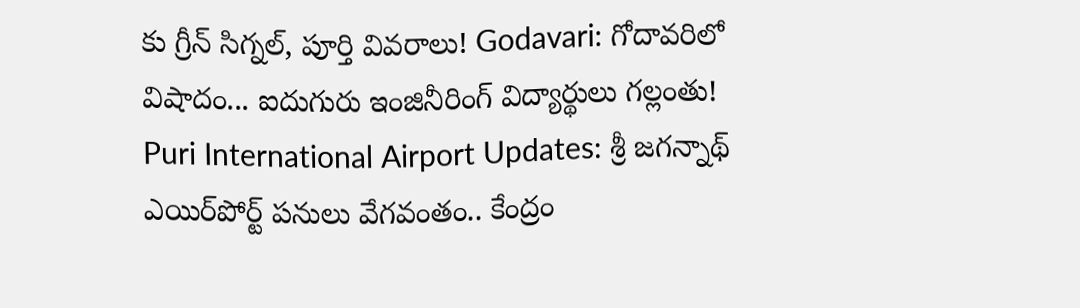కు గ్రీన్ సిగ్నల్, పూర్తి వివరాలు! Godavari: గోదావరిలో విషాదం... ఐదుగురు ఇంజినీరింగ్ విద్యార్థులు గల్లంతు! Puri International Airport Updates: శ్రీ జగన్నాథ్ ఎయిర్‌పోర్ట్ పనులు వేగవంతం.. కేంద్రం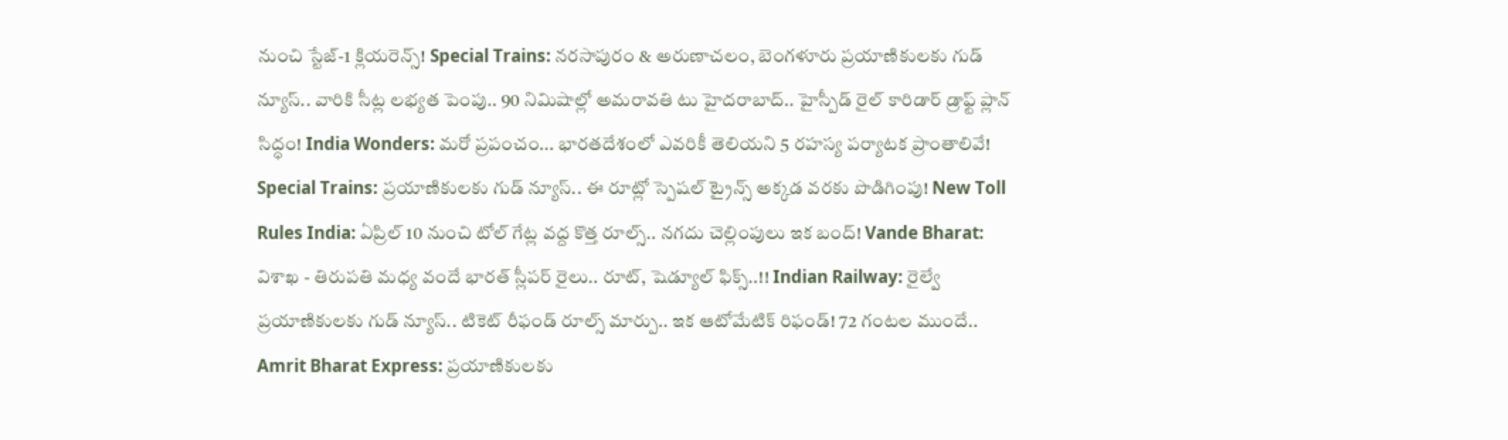నుంచి స్టేజ్-1 క్లియరెన్స్! Special Trains: నరసాపురం & అరుణాచలం, బెంగళూరు ప్రయాణికులకు గుడ్ న్యూస్.. వారికి సీట్ల లభ్యత పెంపు.. 90 నిమిషాల్లో అమరావతి టు హైదరాబాద్.. హైస్పీడ్ రైల్ కారిడార్ డ్రాఫ్ట్ ప్లాన్ సిద్ధం! India Wonders: మరో ప్రపంచం... భారతదేశంలో ఎవరికీ తెలియని 5 రహస్య పర్యాటక ప్రాంతాలివే! Special Trains: ప్రయాణికులకు గుడ్ న్యూస్.. ఈ రూట్లో స్పెషల్ ట్రైన్స్ అక్కడ వరకు పొడిగింపు! New Toll Rules India: ఏప్రిల్ 10 నుంచి టోల్ గేట్ల వద్ద కొత్త రూల్స్.. నగదు చెల్లింపులు ఇక బంద్! Vande Bharat: విశాఖ - తిరుపతి మధ్య వందే భారత్ స్లీపర్ రైలు.. రూట్, షెడ్యూల్ ఫిక్స్..!! Indian Railway: రైల్వే ప్రయాణికులకు గుడ్ న్యూస్.. టికెట్ రీఫండ్ రూల్స్ మార్పు.. ఇక ఆటోమేటిక్ రిఫండ్! 72 గంటల ముందే.. Amrit Bharat Express: ప్రయాణికులకు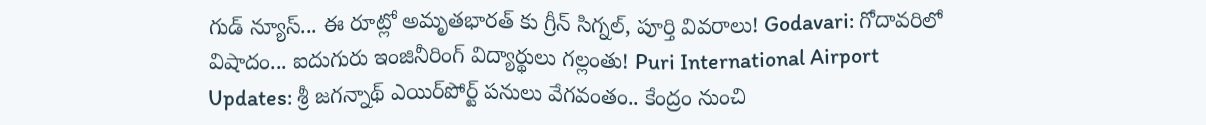గుడ్ న్యూస్... ఈ రూట్లో అమృతభారత్ కు గ్రీన్ సిగ్నల్, పూర్తి వివరాలు! Godavari: గోదావరిలో విషాదం... ఐదుగురు ఇంజినీరింగ్ విద్యార్థులు గల్లంతు! Puri International Airport Updates: శ్రీ జగన్నాథ్ ఎయిర్‌పోర్ట్ పనులు వేగవంతం.. కేంద్రం నుంచి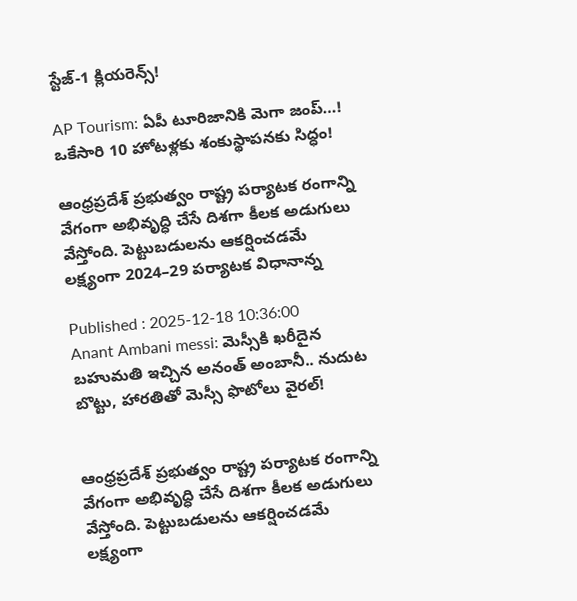స్టేజ్-1 క్లియరెన్స్!

AP Tourism: ఏపీ టూరిజానికి మెగా జంప్…! ఒకేసారి 10 హోటళ్లకు శంకుస్థాపనకు సిద్ధం!

ఆంధ్రప్రదేశ్ ప్రభుత్వం రాష్ట్ర పర్యాటక రంగాన్ని వేగంగా అభివృద్ధి చేసే దిశగా కీలక అడుగులు వేస్తోంది. పెట్టుబడులను ఆకర్షించడమే లక్ష్యంగా 2024–29 పర్యాటక విధానాన్న

Published : 2025-12-18 10:36:00
Anant Ambani messi: మెస్సీకి ఖరీదైన బహుమతి ఇచ్చిన అనంత్ అంబానీ.. నుదుట బొట్టు, హారతితో మెస్సీ ఫొటోలు వైరల్!


ఆంధ్రప్రదేశ్ ప్రభుత్వం రాష్ట్ర పర్యాటక రంగాన్ని వేగంగా అభివృద్ధి చేసే దిశగా కీలక అడుగులు వేస్తోంది. పెట్టుబడులను ఆకర్షించడమే లక్ష్యంగా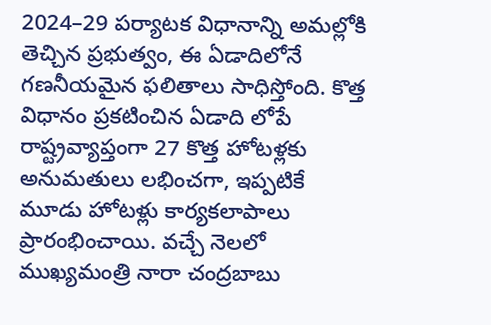2024–29 పర్యాటక విధానాన్ని అమల్లోకి తెచ్చిన ప్రభుత్వం, ఈ ఏడాదిలోనే గణనీయమైన ఫలితాలు సాధిస్తోంది. కొత్త విధానం ప్రకటించిన ఏడాది లోపే రాష్ట్రవ్యాప్తంగా 27 కొత్త హోటళ్లకు అనుమతులు లభించగా, ఇప్పటికే మూడు హోటళ్లు కార్యకలాపాలు ప్రారంభించాయి. వచ్చే నెలలో ముఖ్యమంత్రి నారా చంద్రబాబు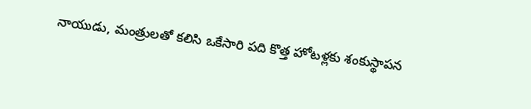నాయుడు, మంత్రులతో కలిసి ఒకేసారి పది కొత్త హోటళ్లకు శంకుస్థాపన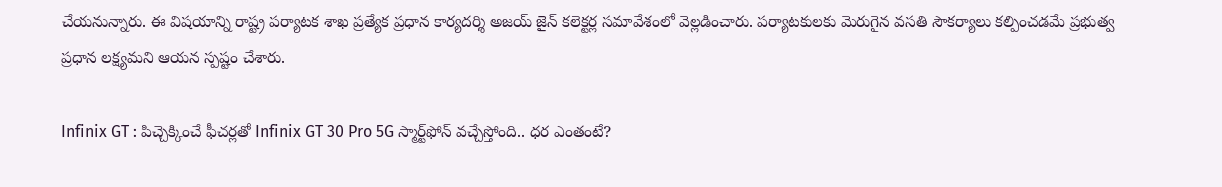చేయనున్నారు. ఈ విషయాన్ని రాష్ట్ర పర్యాటక శాఖ ప్రత్యేక ప్రధాన కార్యదర్శి అజయ్ జైన్ కలెక్టర్ల సమావేశంలో వెల్లడించారు. పర్యాటకులకు మెరుగైన వసతి సౌకర్యాలు కల్పించడమే ప్రభుత్వ ప్రధాన లక్ష్యమని ఆయన స్పష్టం చేశారు.

Infinix GT : పిచ్చెక్కించే ఫీచర్లతో Infinix GT 30 Pro 5G స్మార్ట్‌ఫోన్‌ వచ్చేస్తోంది.. ధర ఎంతంటే?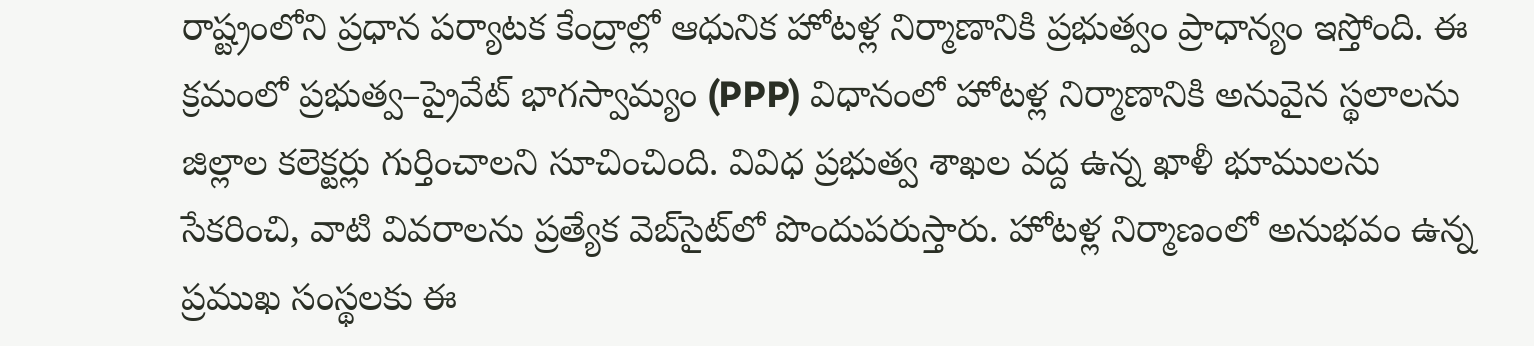రాష్ట్రంలోని ప్రధాన పర్యాటక కేంద్రాల్లో ఆధునిక హోటళ్ల నిర్మాణానికి ప్రభుత్వం ప్రాధాన్యం ఇస్తోంది. ఈ క్రమంలో ప్రభుత్వ–ప్రైవేట్ భాగస్వామ్యం (PPP) విధానంలో హోటళ్ల నిర్మాణానికి అనువైన స్థలాలను జిల్లాల కలెక్టర్లు గుర్తించాలని సూచించింది. వివిధ ప్రభుత్వ శాఖల వద్ద ఉన్న ఖాళీ భూములను సేకరించి, వాటి వివరాలను ప్రత్యేక వెబ్‌సైట్‌లో పొందుపరుస్తారు. హోటళ్ల నిర్మాణంలో అనుభవం ఉన్న ప్రముఖ సంస్థలకు ఈ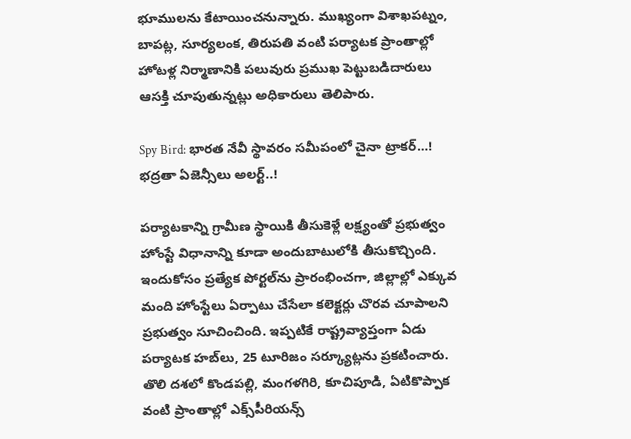భూములను కేటాయించనున్నారు. ముఖ్యంగా విశాఖపట్నం, బాపట్ల, సూర్యలంక, తిరుపతి వంటి పర్యాటక ప్రాంతాల్లో హోటళ్ల నిర్మాణానికి పలువురు ప్రముఖ పెట్టుబడిదారులు ఆసక్తి చూపుతున్నట్లు అధికారులు తెలిపారు.

Spy Bird: భారత నేవీ స్థావరం సమీపంలో చైనా ట్రాకర్…! భద్రతా ఏజెన్సీలు అలర్ట్..!

పర్యాటకాన్ని గ్రామీణ స్థాయికి తీసుకెళ్లే లక్ష్యంతో ప్రభుత్వం హోంస్టే విధానాన్ని కూడా అందుబాటులోకి తీసుకొచ్చింది. ఇందుకోసం ప్రత్యేక పోర్టల్‌ను ప్రారంభించగా, జిల్లాల్లో ఎక్కువ మంది హోంస్టేలు ఏర్పాటు చేసేలా కలెక్టర్లు చొరవ చూపాలని ప్రభుత్వం సూచించింది. ఇప్పటికే రాష్ట్రవ్యాప్తంగా ఏడు పర్యాటక హబ్‌లు, 25 టూరిజం సర్క్యూట్లను ప్రకటించారు. తొలి దశలో కొండపల్లి, మంగళగిరి, కూచిపూడి, ఏటికొప్పాక వంటి ప్రాంతాల్లో ఎక్స్‌పీరియన్స్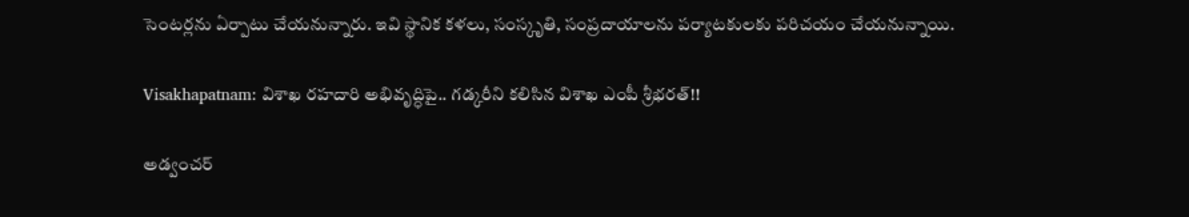సెంటర్లను ఏర్పాటు చేయనున్నారు. ఇవి స్థానిక కళలు, సంస్కృతి, సంప్రదాయాలను పర్యాటకులకు పరిచయం చేయనున్నాయి.

Visakhapatnam: విశాఖ రహదారి అభివృద్ధిపై.. గడ్కరీని కలిసిన విశాఖ ఎంపీ శ్రీభరత్!!

అడ్వంచర్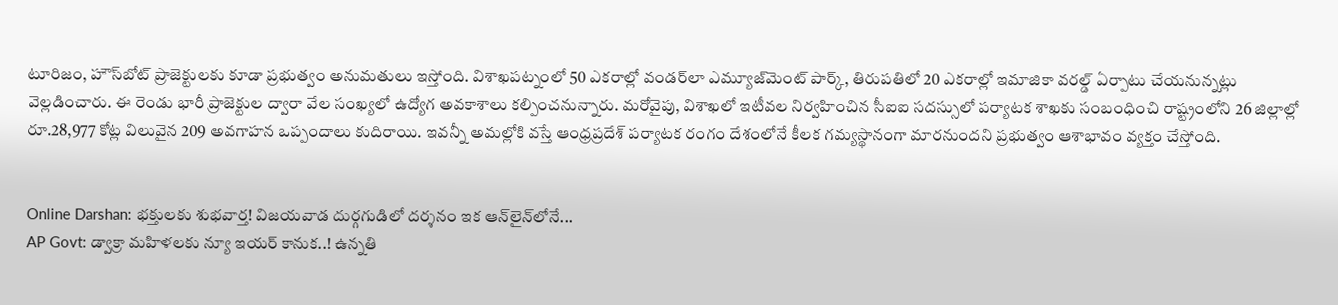టూరిజం, హౌస్‌బోట్ ప్రాజెక్టులకు కూడా ప్రభుత్వం అనుమతులు ఇస్తోంది. విశాఖపట్నంలో 50 ఎకరాల్లో వండర్‌లా ఎమ్యూజ్‌మెంట్ పార్క్, తిరుపతిలో 20 ఎకరాల్లో ఇమాజికా వరల్డ్ ఏర్పాటు చేయనున్నట్లు వెల్లడించారు. ఈ రెండు భారీ ప్రాజెక్టుల ద్వారా వేల సంఖ్యలో ఉద్యోగ అవకాశాలు కల్పించనున్నారు. మరోవైపు, విశాఖలో ఇటీవల నిర్వహించిన సీఐఐ సదస్సులో పర్యాటక శాఖకు సంబంధించి రాష్ట్రంలోని 26 జిల్లాల్లో రూ.28,977 కోట్ల విలువైన 209 అవగాహన ఒప్పందాలు కుదిరాయి. ఇవన్నీ అమల్లోకి వస్తే ఆంధ్రప్రదేశ్ పర్యాటక రంగం దేశంలోనే కీలక గమ్యస్థానంగా మారనుందని ప్రభుత్వం ఆశాభావం వ్యక్తం చేస్తోంది.


Online Darshan: భక్తులకు శుభవార్త! విజయవాడ దుర్గగుడిలో దర్శనం ఇక ఆన్‌లైన్‌లోనే...
AP Govt: డ్వాక్రా మహిళలకు న్యూ ఇయర్ కానుక..! ఉన్నతి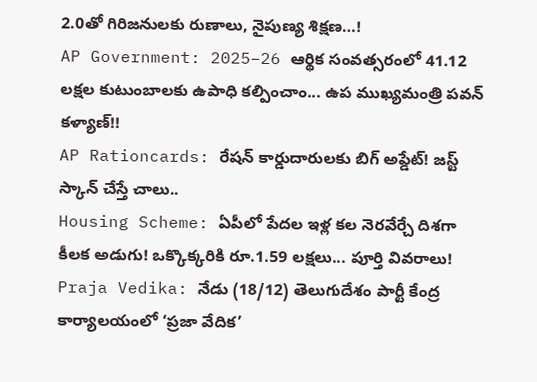2.0తో గిరిజనులకు రుణాలు, నైపుణ్య శిక్షణ…!
AP Government: 2025–26 ఆర్థిక సంవత్సరంలో 41.12 లక్షల కుటుంబాలకు ఉపాధి కల్పించాం... ఉప ముఖ్యమంత్రి పవన్ కళ్యాణ్!!
AP Rationcards: రేషన్ కార్డుదారులకు బిగ్ అప్డేట్! జస్ట్ స్కాన్ చేస్తే చాలు..
Housing Scheme: ఏపీలో పేదల ఇళ్ల కల నెరవేర్చే దిశగా కీలక అడుగు! ఒక్కొక్కరికి రూ.1.59 లక్షలు... పూర్తి వివరాలు!
Praja Vedika: నేడు (18/12) తెలుగుదేశం పార్టీ కేంద్ర కార్యాలయంలో ‘ప్రజా వేదిక’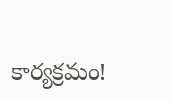కార్యక్రమం!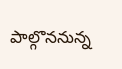పాల్గొననున్న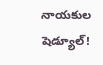నాయకుల షెడ్యూల్!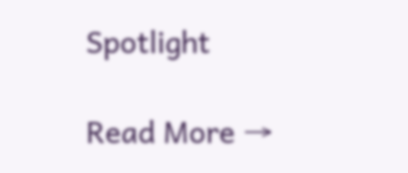Spotlight

Read More →